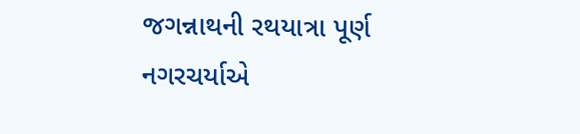જગન્નાથની રથયાત્રા પૂર્ણ
નગરચર્યાએ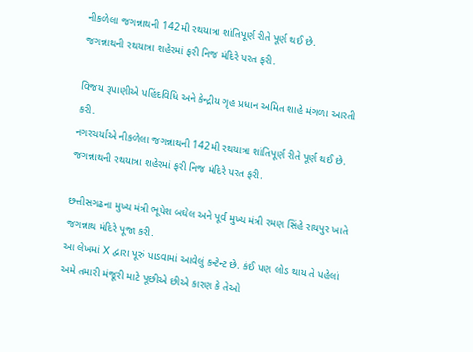નીકળેલા જગન્નાથની 142મી રથયાત્રા શાંતિપૂર્ણ રીતે પૂર્ણ થઈ છે.
જગન્નાથની રથયાત્રા શહેરમાં ફરી નિજ મંદિરે પરત ફરી.

વિજય રૂપાણીએ પહિંદવિધિ અને કેન્દ્રીય ગૃહ પ્રધાન અમિત શાહે મંગળા આરતી કરી.
નગરચર્યાએ નીકળેલા જગન્નાથની 142મી રથયાત્રા શાંતિપૂર્ણ રીતે પૂર્ણ થઈ છે.
જગન્નાથની રથયાત્રા શહેરમાં ફરી નિજ મંદિરે પરત ફરી.

છત્તીસગઢના મુખ્ય મંત્રી ભૂપેશ બઘેલ અને પૂર્વ મુખ્ય મંત્રી રમણ સિંહે રાયપુર ખાતે જગન્નાથ મંદિરે પૂજા કરી.
આ લેખમાં X દ્વારા પૂરું પાડવામાં આવેલું કન્ટેન્ટ છે. કંઈ પણ લોડ થાય તે પહેલાં અમે તમારી મંજૂરી માટે પૂછીએ છીએ કારણ કે તેઓ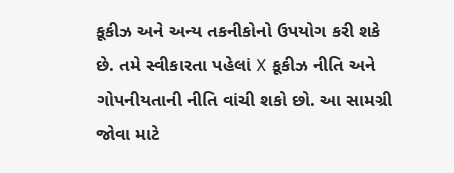કૂકીઝ અને અન્ય તકનીકોનો ઉપયોગ કરી શકે છે. તમે સ્વીકારતા પહેલાં X કૂકીઝ નીતિ અને ગોપનીયતાની નીતિ વાંચી શકો છો. આ સામગ્રી જોવા માટે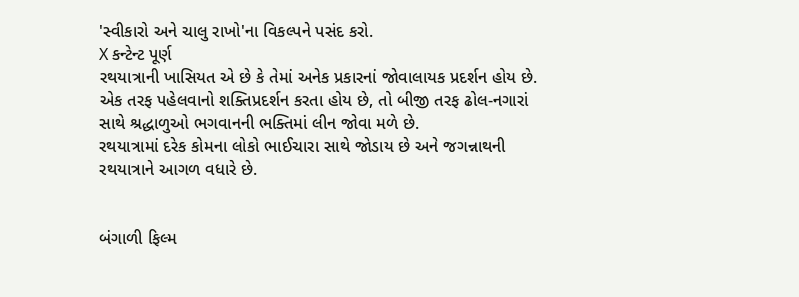'સ્વીકારો અને ચાલુ રાખો'ના વિકલ્પને પસંદ કરો.
X કન્ટેન્ટ પૂર્ણ
રથયાત્રાની ખાસિયત એ છે કે તેમાં અનેક પ્રકારનાં જોવાલાયક પ્રદર્શન હોય છે. એક તરફ પહેલવાનો શક્તિપ્રદર્શન કરતા હોય છે, તો બીજી તરફ ઢોલ-નગારાં સાથે શ્રદ્ધાળુઓ ભગવાનની ભક્તિમાં લીન જોવા મળે છે.
રથયાત્રામાં દરેક કોમના લોકો ભાઈચારા સાથે જોડાય છે અને જગન્નાથની રથયાત્રાને આગળ વધારે છે.


બંગાળી ફિલ્મ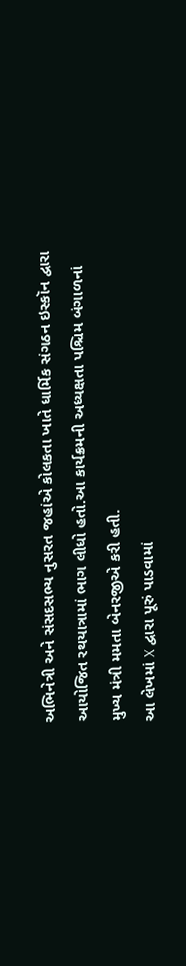અભિનેત્રી અને સંસદસભ્ય નુસરત જહાંએ કોલકતા ખાતે ધાર્મિક સંગઠન ઇસ્કૉન દ્વારા આયોજિત રથયાત્રામાં ભાગ લીધો હતો.આ કાર્યક્રમની અધ્યક્ષતા પશ્ચિમ બંગાળનાં મુખ્ય મંત્રી મમતા બેનરજીએ કરી હતી.
આ લેખમાં X દ્વારા પૂરું પાડવામાં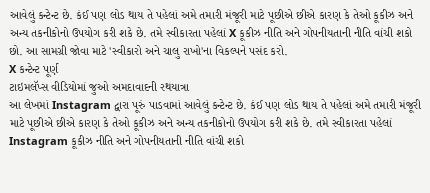આવેલું કન્ટેન્ટ છે. કંઈ પણ લોડ થાય તે પહેલાં અમે તમારી મંજૂરી માટે પૂછીએ છીએ કારણ કે તેઓ કૂકીઝ અને અન્ય તકનીકોનો ઉપયોગ કરી શકે છે. તમે સ્વીકારતા પહેલાં X કૂકીઝ નીતિ અને ગોપનીયતાની નીતિ વાંચી શકો છો. આ સામગ્રી જોવા માટે 'સ્વીકારો અને ચાલુ રાખો'ના વિકલ્પને પસંદ કરો.
X કન્ટેન્ટ પૂર્ણ
ટાઇમલૅપ્સ વીડિયોમાં જુઓ અમદાવાદની રથયાત્રા
આ લેખમાં Instagram દ્વારા પૂરું પાડવામાં આવેલું કન્ટેન્ટ છે. કંઈ પણ લોડ થાય તે પહેલાં અમે તમારી મંજૂરી માટે પૂછીએ છીએ કારણ કે તેઓ કૂકીઝ અને અન્ય તકનીકોનો ઉપયોગ કરી શકે છે. તમે સ્વીકારતા પહેલાં Instagram કૂકીઝ નીતિ અને ગોપનીયતાની નીતિ વાંચી શકો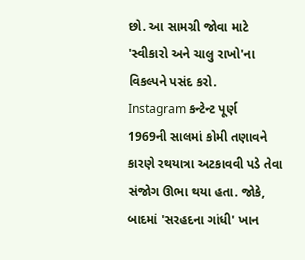છો. આ સામગ્રી જોવા માટે 'સ્વીકારો અને ચાલુ રાખો'ના વિકલ્પને પસંદ કરો.
Instagram કન્ટેન્ટ પૂર્ણ
1969ની સાલમાં કોમી તણાવને કારણે રથયાત્રા અટકાવવી પડે તેવા સંજોગ ઊભા થયા હતા. જોકે, બાદમાં 'સરહદના ગાંધી' ખાન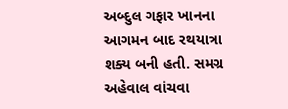અબ્દુલ ગફાર ખાનના આગમન બાદ રથયાત્રા શક્ય બની હતી. સમગ્ર અહેવાલ વાંચવા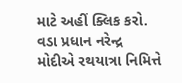માટે અહીં ક્લિક કરો.
વડા પ્રધાન નરેન્દ્ર મોદીએ રથયાત્રા નિમિત્તે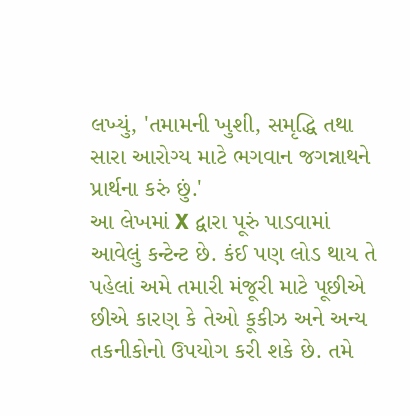લખ્યું, 'તમામની ખુશી, સમૃદ્ધિ તથા સારા આરોગ્ય માટે ભગવાન જગન્નાથને પ્રાર્થના કરું છું.'
આ લેખમાં X દ્વારા પૂરું પાડવામાં આવેલું કન્ટેન્ટ છે. કંઈ પણ લોડ થાય તે પહેલાં અમે તમારી મંજૂરી માટે પૂછીએ છીએ કારણ કે તેઓ કૂકીઝ અને અન્ય તકનીકોનો ઉપયોગ કરી શકે છે. તમે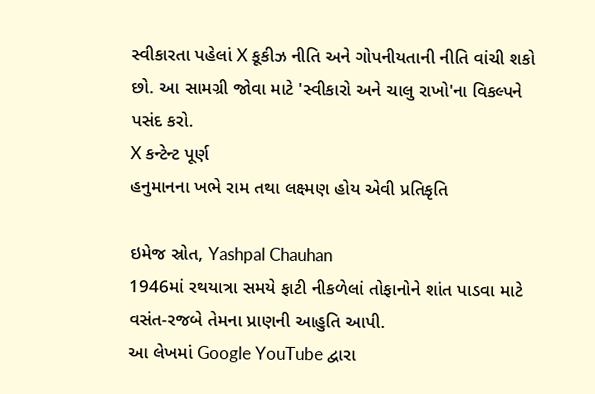સ્વીકારતા પહેલાં X કૂકીઝ નીતિ અને ગોપનીયતાની નીતિ વાંચી શકો છો. આ સામગ્રી જોવા માટે 'સ્વીકારો અને ચાલુ રાખો'ના વિકલ્પને પસંદ કરો.
X કન્ટેન્ટ પૂર્ણ
હનુમાનના ખભે રામ તથા લક્ષ્મણ હોય એવી પ્રતિકૃતિ

ઇમેજ સ્રોત, Yashpal Chauhan
1946માં રથયાત્રા સમયે ફાટી નીકળેલાં તોફાનોને શાંત પાડવા માટે વસંત-રજબે તેમના પ્રાણની આહુતિ આપી.
આ લેખમાં Google YouTube દ્વારા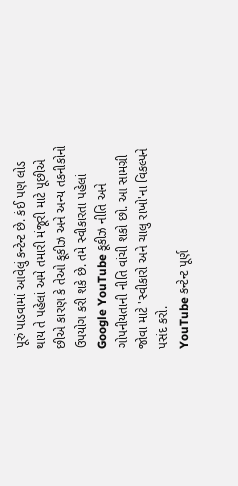પૂરું પાડવામાં આવેલું કન્ટેન્ટ છે. કંઈ પણ લોડ થાય તે પહેલાં અમે તમારી મંજૂરી માટે પૂછીએ છીએ કારણ કે તેઓ કૂકીઝ અને અન્ય તકનીકોનો ઉપયોગ કરી શકે છે. તમે સ્વીકારતા પહેલાં Google YouTube કૂકીઝ નીતિ અને ગોપનીયતાની નીતિ વાંચી શકો છો. આ સામગ્રી જોવા માટે 'સ્વીકારો અને ચાલુ રાખો'ના વિકલ્પને પસંદ કરો.
YouTube કન્ટેન્ટ પૂર્ણ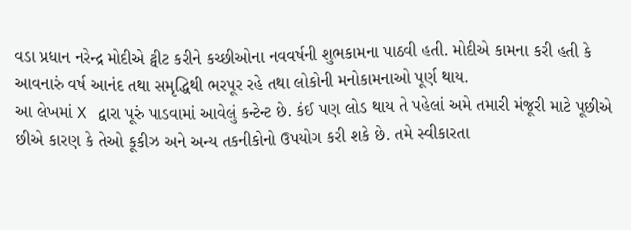વડા પ્રધાન નરેન્દ્ર મોદીએ ટ્વીટ કરીને કચ્છીઓના નવવર્ષની શુભકામના પાઠવી હતી. મોદીએ કામના કરી હતી કે આવનારું વર્ષ આનંદ તથા સમૃદ્ધિથી ભરપૂર રહે તથા લોકોની મનોકામનાઓ પૂર્ણ થાય.
આ લેખમાં X દ્વારા પૂરું પાડવામાં આવેલું કન્ટેન્ટ છે. કંઈ પણ લોડ થાય તે પહેલાં અમે તમારી મંજૂરી માટે પૂછીએ છીએ કારણ કે તેઓ કૂકીઝ અને અન્ય તકનીકોનો ઉપયોગ કરી શકે છે. તમે સ્વીકારતા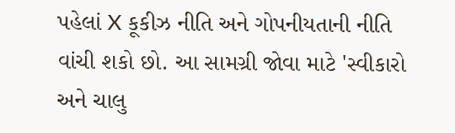પહેલાં X કૂકીઝ નીતિ અને ગોપનીયતાની નીતિ વાંચી શકો છો. આ સામગ્રી જોવા માટે 'સ્વીકારો અને ચાલુ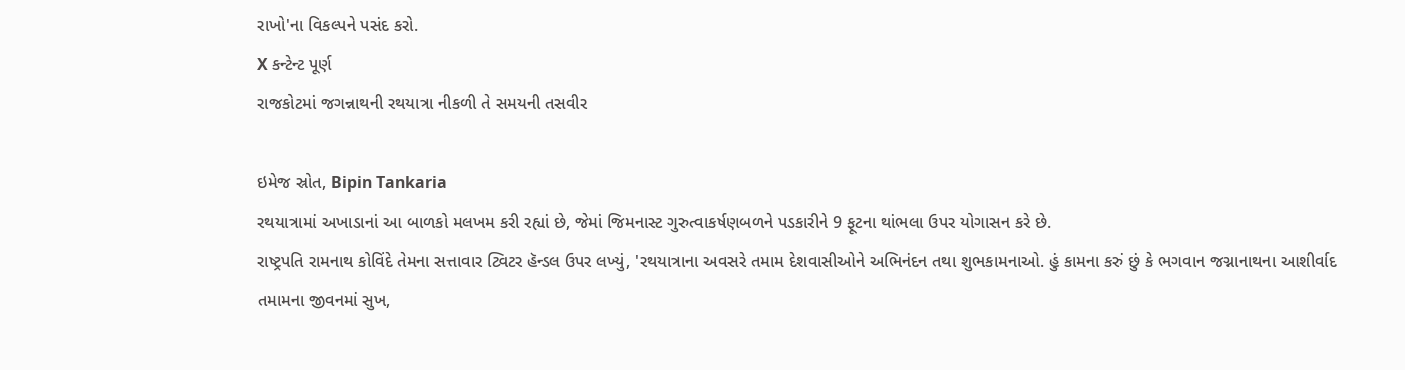રાખો'ના વિકલ્પને પસંદ કરો.
X કન્ટેન્ટ પૂર્ણ
રાજકોટમાં જગન્નાથની રથયાત્રા નીકળી તે સમયની તસવીર

ઇમેજ સ્રોત, Bipin Tankaria
રથયાત્રામાં અખાડાનાં આ બાળકો મલખમ કરી રહ્યાં છે, જેમાં જિમનાસ્ટ ગુરુત્વાકર્ષણબળને પડકારીને 9 ફૂટના થાંભલા ઉપર યોગાસન કરે છે.
રાષ્ટ્રપતિ રામનાથ કોવિંદે તેમના સત્તાવાર ટ્વિટર હૅન્ડલ ઉપર લખ્યું, 'રથયાત્રાના અવસરે તમામ દેશવાસીઓને અભિનંદન તથા શુભકામનાઓ. હું કામના કરું છું કે ભગવાન જગ્નાનાથના આશીર્વાદ તમામના જીવનમાં સુખ,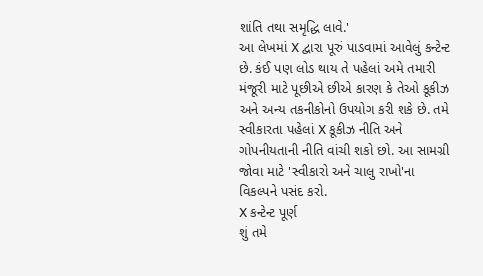શાંતિ તથા સમૃદ્ધિ લાવે.'
આ લેખમાં X દ્વારા પૂરું પાડવામાં આવેલું કન્ટેન્ટ છે. કંઈ પણ લોડ થાય તે પહેલાં અમે તમારી મંજૂરી માટે પૂછીએ છીએ કારણ કે તેઓ કૂકીઝ અને અન્ય તકનીકોનો ઉપયોગ કરી શકે છે. તમે સ્વીકારતા પહેલાં X કૂકીઝ નીતિ અને ગોપનીયતાની નીતિ વાંચી શકો છો. આ સામગ્રી જોવા માટે 'સ્વીકારો અને ચાલુ રાખો'ના વિકલ્પને પસંદ કરો.
X કન્ટેન્ટ પૂર્ણ
શું તમે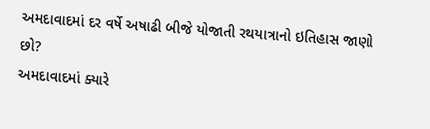અમદાવાદમાં દર વર્ષે અષાઢી બીજે યોજાતી રથયાત્રાનો ઇતિહાસ જાણો છો?
અમદાવાદમાં ક્યારે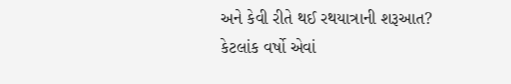અને કેવી રીતે થઈ રથયાત્રાની શરૂઆત?
કેટલાંક વર્ષો એવાં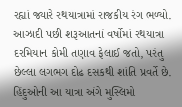રહ્યાં જ્યારે રથયાત્રામાં રાજકીય રંગ ભળ્યો.
આઝાદી પછી શરૂઆતનાં વર્ષોમાં રથયાત્રા દરમિયાન કોમી તણાવ ફેલાઈ જતો, પરંતુ છેલ્લા લગભગ દોઢ દસકથી શાંતિ પ્રવર્તે છે.
હિંદુઓની આ યાત્રા અંગે મુસ્લિમો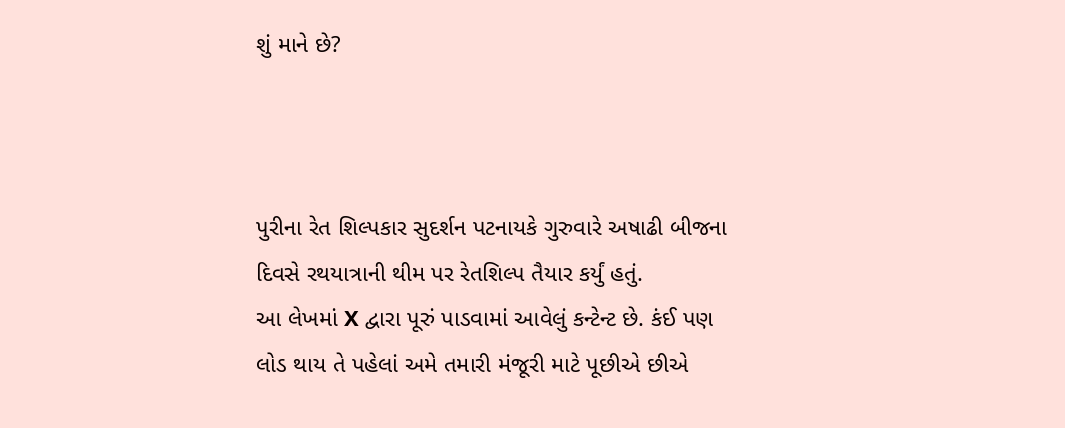શું માને છે?



પુરીના રેત શિલ્પકાર સુદર્શન પટનાયકે ગુરુવારે અષાઢી બીજના દિવસે રથયાત્રાની થીમ પર રેતશિલ્પ તૈયાર કર્યું હતું.
આ લેખમાં X દ્વારા પૂરું પાડવામાં આવેલું કન્ટેન્ટ છે. કંઈ પણ લોડ થાય તે પહેલાં અમે તમારી મંજૂરી માટે પૂછીએ છીએ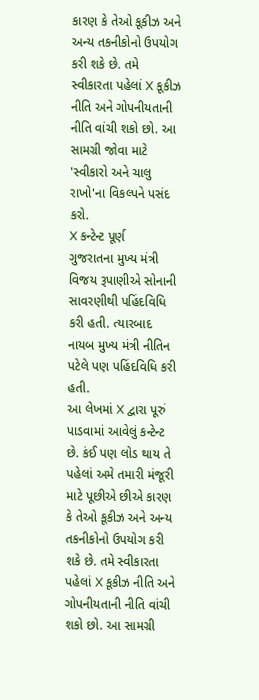કારણ કે તેઓ કૂકીઝ અને અન્ય તકનીકોનો ઉપયોગ કરી શકે છે. તમે સ્વીકારતા પહેલાં X કૂકીઝ નીતિ અને ગોપનીયતાની નીતિ વાંચી શકો છો. આ સામગ્રી જોવા માટે 'સ્વીકારો અને ચાલુ રાખો'ના વિકલ્પને પસંદ કરો.
X કન્ટેન્ટ પૂર્ણ
ગુજરાતના મુખ્ય મંત્રી વિજય રૂપાણીએ સોનાની સાવરણીથી પહિંદવિધિ કરી હતી. ત્યારબાદ નાયબ મુખ્ય મંત્રી નીતિન પટેલે પણ પહિંદવિધિ કરી હતી.
આ લેખમાં X દ્વારા પૂરું પાડવામાં આવેલું કન્ટેન્ટ છે. કંઈ પણ લોડ થાય તે પહેલાં અમે તમારી મંજૂરી માટે પૂછીએ છીએ કારણ કે તેઓ કૂકીઝ અને અન્ય તકનીકોનો ઉપયોગ કરી શકે છે. તમે સ્વીકારતા પહેલાં X કૂકીઝ નીતિ અને ગોપનીયતાની નીતિ વાંચી શકો છો. આ સામગ્રી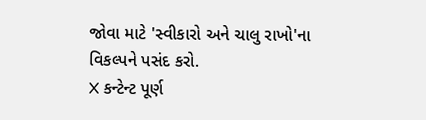જોવા માટે 'સ્વીકારો અને ચાલુ રાખો'ના વિકલ્પને પસંદ કરો.
X કન્ટેન્ટ પૂર્ણ